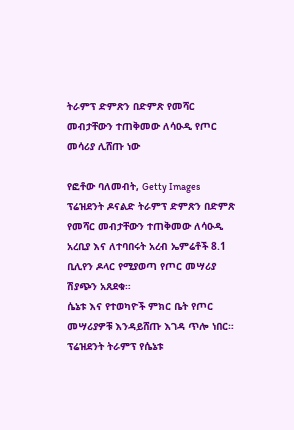ትራምፕ ድምጽን በድምጽ የመሻር መብታቸውን ተጠቅመው ለሳዑዲ የጦር መሳሪያ ሊሸጡ ነው

የፎቶው ባለመብት, Getty Images
ፕሬዝደንት ዶናልድ ትራምፕ ድምጽን በድምጽ የመሻር መብታቸውን ተጠቅመው ለሳዑዲ አረቢያ እና ለተባበሩት አረብ ኤምሬቶች 8.1 ቢሊየን ዶላር የሚያወጣ የጦር መሣሪያ ሽያጭን አጸደቁ።
ሴኔቱ እና የተወካዮች ምክር ቤት የጦር መሣሪያዎቹ እንዳይሸጡ እገዳ ጥሎ ነበር።
ፕሬዝደንት ትራምፕ የሴኔቱ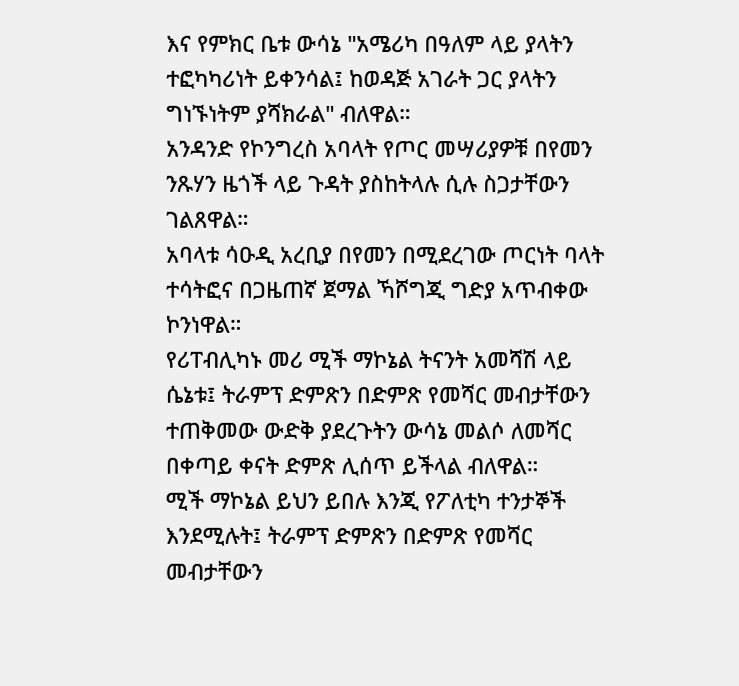እና የምክር ቤቱ ውሳኔ "አሜሪካ በዓለም ላይ ያላትን ተፎካካሪነት ይቀንሳል፤ ከወዳጅ አገራት ጋር ያላትን ግነኙነትም ያሻክራል" ብለዋል።
አንዳንድ የኮንግረስ አባላት የጦር መሣሪያዎቹ በየመን ንጹሃን ዜጎች ላይ ጉዳት ያስከትላሉ ሲሉ ስጋታቸውን ገልጸዋል።
አባላቱ ሳዑዲ አረቢያ በየመን በሚደረገው ጦርነት ባላት ተሳትፎና በጋዜጠኛ ጀማል ኻሾግጂ ግድያ አጥብቀው ኮንነዋል።
የሪፐብሊካኑ መሪ ሚች ማኮኔል ትናንት አመሻሽ ላይ ሴኔቱ፤ ትራምፕ ድምጽን በድምጽ የመሻር መብታቸውን ተጠቅመው ውድቅ ያደረጉትን ውሳኔ መልሶ ለመሻር በቀጣይ ቀናት ድምጽ ሊሰጥ ይችላል ብለዋል።
ሚች ማኮኔል ይህን ይበሉ እንጂ የፖለቲካ ተንታኞች እንደሚሉት፤ ትራምፕ ድምጽን በድምጽ የመሻር መብታቸውን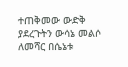ተጠቅመው ውድቅ ያደረጉትን ውሳኔ መልሶ ለመሻር በሴኔቱ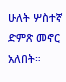ሁለት ሦስተኛ ድምጽ መኖር አለበት።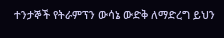ተንታኞች የትራምፕን ውሳኔ ውድቅ ለማድረግ ይህን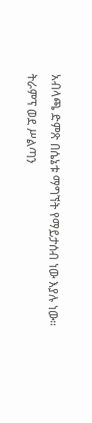አብላጫ ድምጽ በሴኔቱ ማግኘት የማይታሰብ ነው እያሉ ነው።
ትራምፕ ወደ ሥልጣን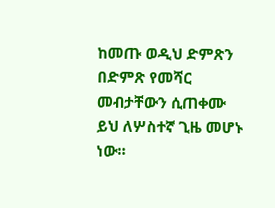ከመጡ ወዲህ ድምጽን በድምጽ የመሻር መብታቸውን ሲጠቀሙ ይህ ለሦስተኛ ጊዜ መሆኑ ነው።